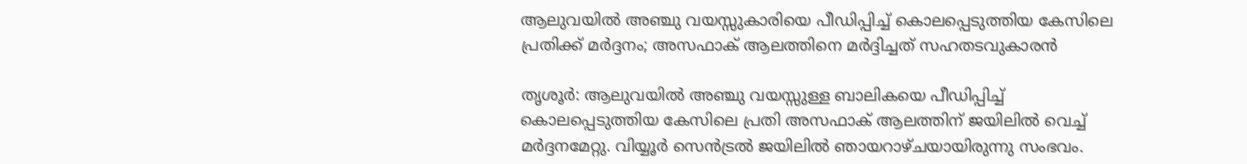ആലുവയിൽ അഞ്ചു വയസ്സുകാരിയെ പീഡിപ്പിച്ച് കൊലപ്പെടുത്തിയ കേസിലെ പ്രതിക്ക് മർദ്ദനം; അസഫാക് ആലത്തിനെ മർദ്ദിച്ചത് സഹതടവുകാരൻ

തൃശൂർ: ആലുവയിൽ അഞ്ചു വയസ്സുള്ള ബാലികയെ പീഡിപ്പിച്ച് കൊലപ്പെടുത്തിയ കേസിലെ പ്രതി അസഫാക് ആലത്തിന് ജയിലിൽ വെച്ച് മർദ്ദനമേറ്റു. വിയ്യൂർ സെൻട്രൽ ജയിലിൽ ഞായറാഴ്ചയായിരുന്നു സംഭവം.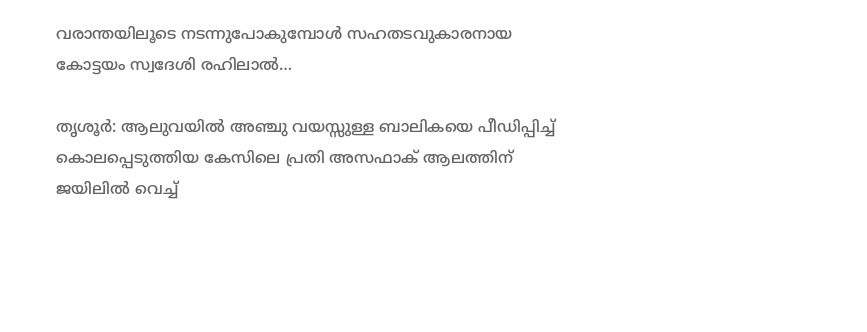വരാന്തയിലൂടെ നടന്നുപോകുമ്പോൾ സഹതടവുകാരനായ കോട്ടയം സ്വദേശി രഹിലാൽ…

തൃശൂർ: ആലുവയിൽ അഞ്ചു വയസ്സുള്ള ബാലികയെ പീഡിപ്പിച്ച് കൊലപ്പെടുത്തിയ കേസിലെ പ്രതി അസഫാക് ആലത്തിന് ജയിലിൽ വെച്ച്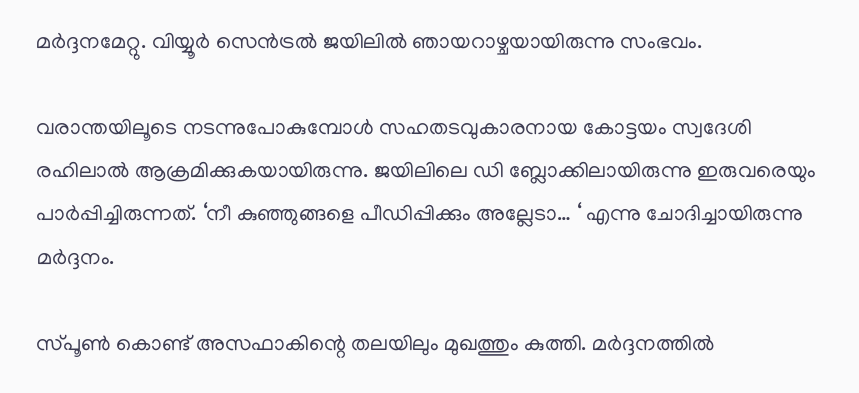മർദ്ദനമേറ്റു. വിയ്യൂർ സെൻട്രൽ ജയിലിൽ ഞായറാഴ്ചയായിരുന്നു സംഭവം.

വരാന്തയിലൂടെ നടന്നുപോകുമ്പോൾ സഹതടവുകാരനായ കോട്ടയം സ്വദേശി രഹിലാൽ ആക്രമിക്കുകയായിരുന്നു. ജയിലിലെ ഡി ബ്ലോക്കിലായിരുന്നു ഇരുവരെയും പാർപ്പിച്ചിരുന്നത്. ‘നീ കുഞ്ഞുങ്ങളെ പീഡിപ്പിക്കും അല്ലേടാ… ‘ എന്നു ചോദിച്ചായിരുന്നു മർദ്ദനം.

സ്പൂൺ കൊണ്ട് അസഫാകിന്റെ തലയിലും മുഖത്തും കുത്തി. മർദ്ദനത്തിൽ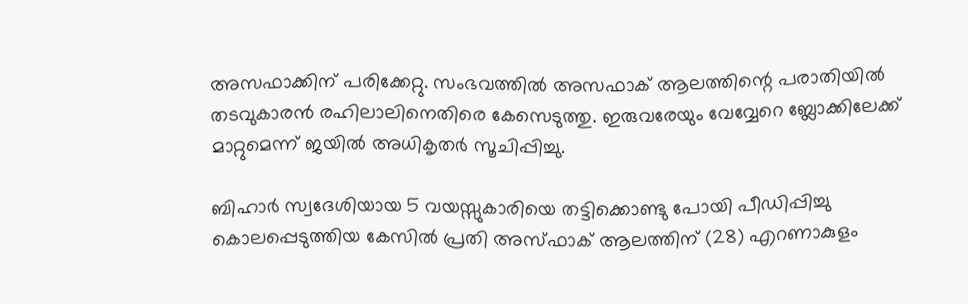അസഫാക്കിന് പരിക്കേറ്റു. സംഭവത്തിൽ അസഫാക് ആലത്തിന്റെ പരാതിയിൽ തടവുകാരൻ രഹിലാലിനെതിരെ കേസെടുത്തു. ഇരുവരേയും വേവ്വേറെ ബ്ലോക്കിലേക്ക് മാറ്റുമെന്ന് ജയിൽ അധികൃതർ സൂചിപ്പിച്ചു.

ബിഹാർ സ്വദേശിയായ 5 വയസ്സുകാരിയെ തട്ടിക്കൊണ്ടു പോയി പീഡിപ്പിച്ചു കൊലപ്പെടുത്തിയ കേസിൽ പ്രതി അസ്ഫാക് ആലത്തിന് (28) എറണാകുളം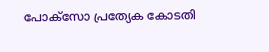പോക്സോ പ്രത്യേക കോടതി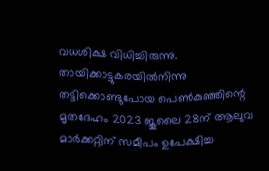വധശിക്ഷ വിധിച്ചിരുന്നു. തായിക്കാട്ടുകരയിൽനിന്നു തട്ടിക്കൊണ്ടുപോയ പെൺകുഞ്ഞിന്റെ മൃതദേഹം 2023 ജൂലൈ 28ന് ആലുവ മാർക്കറ്റിന് സമീപം ഉപേക്ഷിച്ച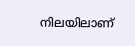നിലയിലാണ്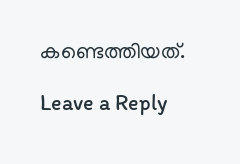കണ്ടെത്തിയത്.

Leave a Reply